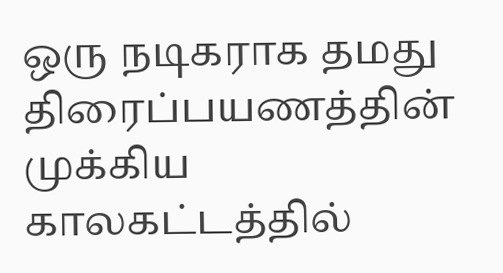ஒரு நடிகராக தமது திரைப்பயணத்தின் முக்கிய காலகட்டத்தில்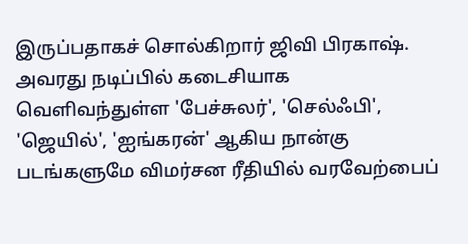இருப்பதாகச் சொல்கிறார் ஜிவி பிரகாஷ். அவரது நடிப்பில் கடைசியாக வெளிவந்துள்ள 'பேச்சுலர்', 'செல்ஃபி', 'ஜெயில்', 'ஐங்கரன்' ஆகிய நான்கு படங்களுமே விமர்சன ரீதியில் வரவேற்பைப்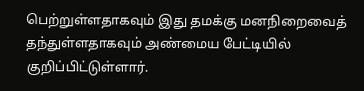பெற்றுள்ளதாகவும் இது தமக்கு மனநிறைவைத் தந்துள்ளதாகவும் அண்மைய பேட்டியில் குறிப்பிட்டுள்ளார்.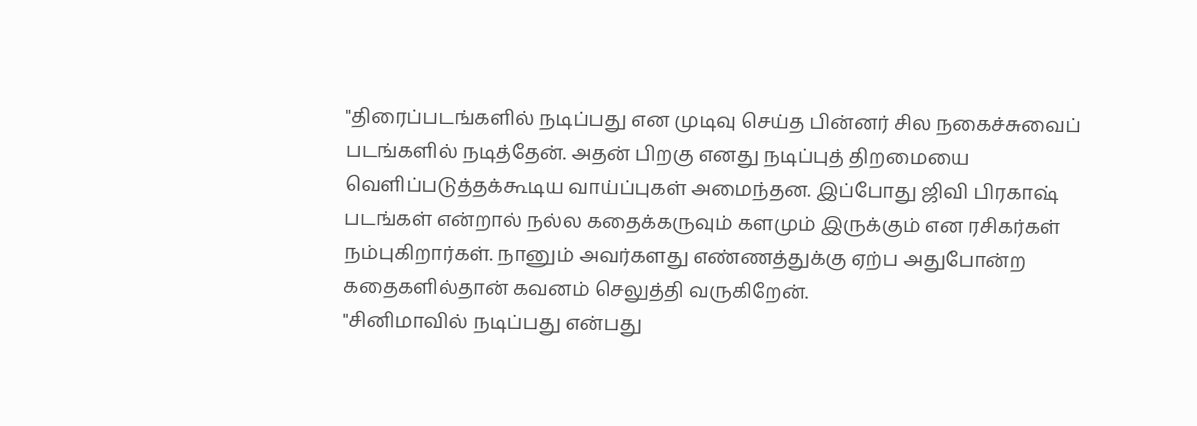"திரைப்படங்களில் நடிப்பது என முடிவு செய்த பின்னர் சில நகைச்சுவைப் படங்களில் நடித்தேன். அதன் பிறகு எனது நடிப்புத் திறமையை வெளிப்படுத்தக்கூடிய வாய்ப்புகள் அமைந்தன. இப்போது ஜிவி பிரகாஷ் படங்கள் என்றால் நல்ல கதைக்கருவும் களமும் இருக்கும் என ரசிகர்கள் நம்புகிறார்கள். நானும் அவர்களது எண்ணத்துக்கு ஏற்ப அதுபோன்ற கதைகளில்தான் கவனம் செலுத்தி வருகிறேன்.
"சினிமாவில் நடிப்பது என்பது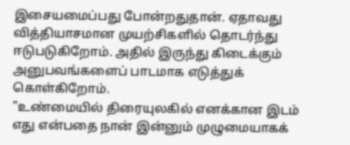இசையமைப்பது போன்றதுதான். ஏதாவது வித்தியாசமான முயற்சிகளில் தொடர்ந்து ஈடுபடுகிறோம். அதில் இருந்து கிடைக்கும் அனுபவங்களைப் பாடமாக எடுத்துக் கொள்கிறோம்.
"உண்மையில் திரையுலகில் எனக்கான இடம் எது என்பதை நான் இன்னும் முழுமையாகக்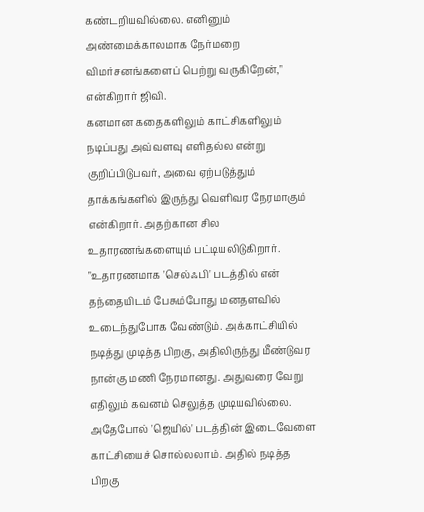கண்டறியவில்லை. எனினும் அண்மைக்காலமாக நேர்மறை விமர்சனங்களைப் பெற்று வருகிறேன்," என்கிறார் ஜிவி.
கனமான கதைகளிலும் காட்சிகளிலும் நடிப்பது அவ்வளவு எளிதல்ல என்று குறிப்பிடுபவர், அவை ஏற்படுத்தும் தாக்கங்களில் இருந்து வெளிவர நேரமாகும் என்கிறார். அதற்கான சில உதாரணங்களையும் பட்டியலிடுகிறார்.
"உதாரணமாக 'செல்ஃபி' படத்தில் என் தந்தையிடம் பேசும்போது மனதளவில் உடைந்துபோக வேண்டும். அக்காட்சியில் நடித்து முடித்த பிறகு, அதிலிருந்து மீண்டுவர நான்கு மணி நேரமானது. அதுவரை வேறு எதிலும் கவனம் செலுத்த முடியவில்லை. அதேபோல் 'ஜெயில்' படத்தின் இடைவேளை காட்சியைச் சொல்லலாம். அதில் நடித்த பிறகு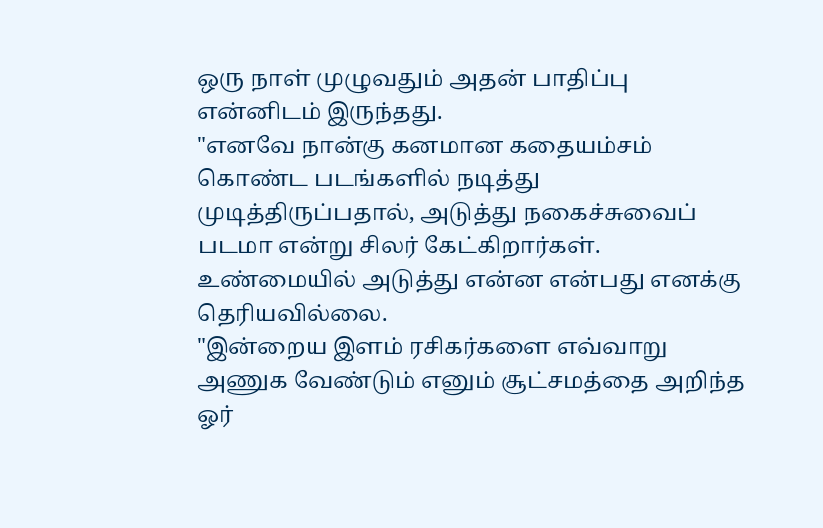ஒரு நாள் முழுவதும் அதன் பாதிப்பு என்னிடம் இருந்தது.
"எனவே நான்கு கனமான கதையம்சம் கொண்ட படங்களில் நடித்து முடித்திருப்பதால், அடுத்து நகைச்சுவைப் படமா என்று சிலர் கேட்கிறார்கள். உண்மையில் அடுத்து என்ன என்பது எனக்கு தெரியவில்லை.
"இன்றைய இளம் ரசிகர்களை எவ்வாறு அணுக வேண்டும் எனும் சூட்சமத்தை அறிந்த ஓர்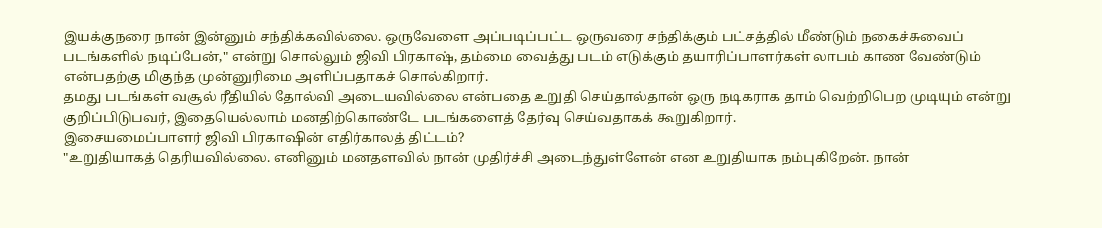இயக்குநரை நான் இன்னும் சந்திக்கவில்லை. ஒருவேளை அப்படிப்பட்ட ஒருவரை சந்திக்கும் பட்சத்தில் மீண்டும் நகைச்சுவைப் படங்களில் நடிப்பேன்," என்று சொல்லும் ஜிவி பிரகாஷ், தம்மை வைத்து படம் எடுக்கும் தயாரிப்பாளர்கள் லாபம் காண வேண்டும் என்பதற்கு மிகுந்த முன்னுரிமை அளிப்பதாகச் சொல்கிறார்.
தமது படங்கள் வசூல் ரீதியில் தோல்வி அடையவில்லை என்பதை உறுதி செய்தால்தான் ஒரு நடிகராக தாம் வெற்றிபெற முடியும் என்று குறிப்பிடுபவர், இதையெல்லாம் மனதிற்கொண்டே படங்களைத் தேர்வு செய்வதாகக் கூறுகிறார்.
இசையமைப்பாளர் ஜிவி பிரகாஷின் எதிர்காலத் திட்டம்?
"உறுதியாகத் தெரியவில்லை. எனினும் மனதளவில் நான் முதிர்ச்சி அடைந்துள்ளேன் என உறுதியாக நம்புகிறேன். நான்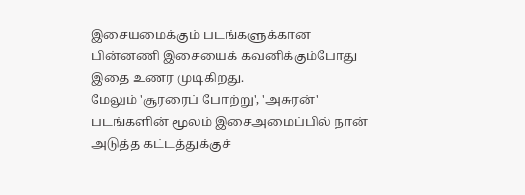இசையமைக்கும் படங்களுக்கான பின்னணி இசையைக் கவனிக்கும்போது இதை உணர முடிகிறது.
மேலும் 'சூரரைப் போற்று', 'அசுரன்' படங்களின் மூலம் இசைஅமைப்பில் நான் அடுத்த கட்டத்துக்குச்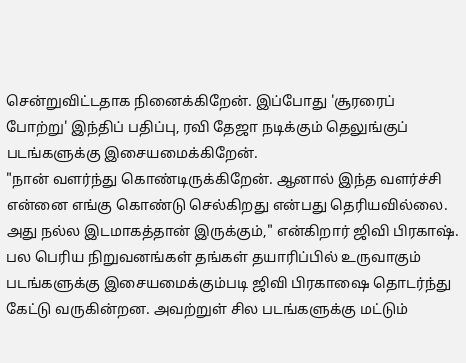சென்றுவிட்டதாக நினைக்கிறேன். இப்போது 'சூரரைப் போற்று' இந்திப் பதிப்பு, ரவி தேஜா நடிக்கும் தெலுங்குப் படங்களுக்கு இசையமைக்கிறேன்.
"நான் வளர்ந்து கொண்டிருக்கிறேன். ஆனால் இந்த வளர்ச்சி என்னை எங்கு கொண்டு செல்கிறது என்பது தெரியவில்லை. அது நல்ல இடமாகத்தான் இருக்கும்," என்கிறார் ஜிவி பிரகாஷ்.
பல பெரிய நிறுவனங்கள் தங்கள் தயாரிப்பில் உருவாகும் படங்களுக்கு இசையமைக்கும்படி ஜிவி பிரகாஷை தொடர்ந்து கேட்டு வருகின்றன. அவற்றுள் சில படங்களுக்கு மட்டும்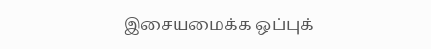இசையமைக்க ஒப்புக்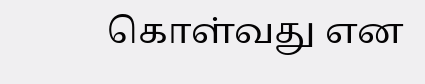கொள்வது என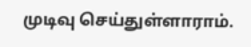முடிவு செய்துள்ளாராம்.